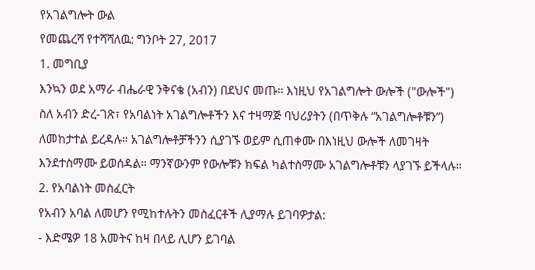የአገልግሎት ውል
የመጨረሻ የተሻሻለዉ: ግንቦት 27, 2017
1. መግቢያ
እንኳን ወደ አማራ ብሔራዊ ንቅናቄ (አብን) በደህና መጡ። እነዚህ የአገልግሎት ውሎች ("ውሎች") ስለ አብን ድረ-ገጽ፣ የአባልነት አገልግሎቶችን እና ተዛማጅ ባህሪያትን (በጥቅሉ “አገልግሎቶቹን”) ለመከታተል ይረዳሉ። አገልግሎቶቻችንን ሲያገኙ ወይም ሲጠቀሙ በእነዚህ ውሎች ለመገዛት እንደተስማሙ ይወሰዳል። ማንኛውንም የውሎቹን ክፍል ካልተስማሙ አገልግሎቶቹን ላያገኙ ይችላሉ።
2. የአባልነት መስፈርት
የአብን አባል ለመሆን የሚከተሉትን መስፈርቶች ሊያማሉ ይገባዎታል:
- እድሜዎ 18 አመትና ከዛ በላይ ሊሆን ይገባል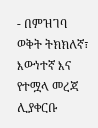- በምዝገባ ወቅት ትክክለኛ፣ እውነተኛ እና የተሟላ መረጃ ሊያቀርቡ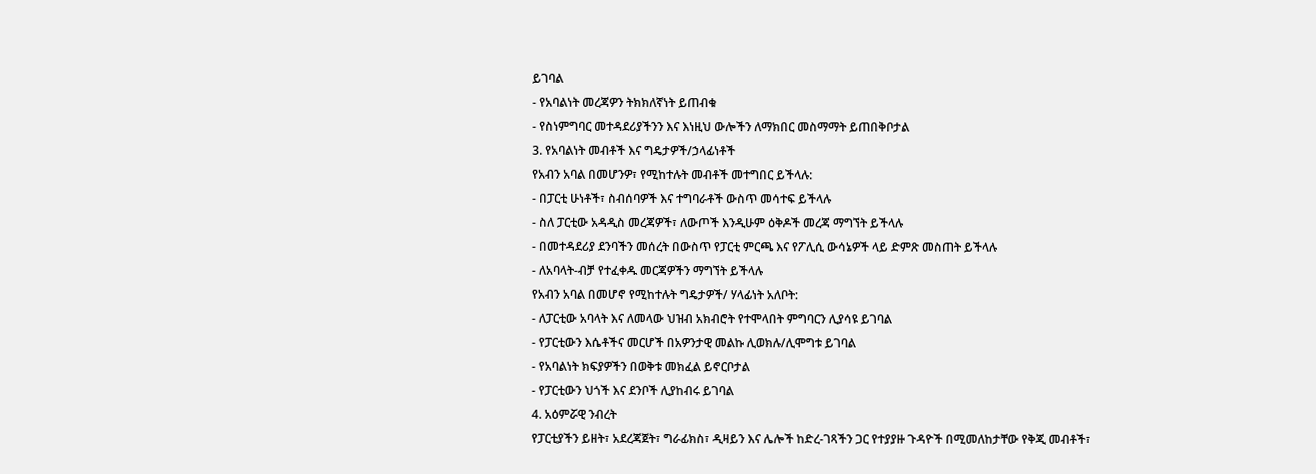ይገባል
- የአባልነት መረጃዎን ትክክለኛነት ይጠብቁ
- የስነምግባር መተዳደሪያችንን እና እነዚህ ውሎችን ለማክበር መስማማት ይጠበቅቦታል
3. የአባልነት መብቶች እና ግዴታዎች/ኃላፊነቶች
የአብን አባል በመሆንዎ፣ የሚከተሉት መብቶች መተግበር ይችላሉ:
- በፓርቲ ሁነቶች፣ ስብሰባዎች እና ተግባራቶች ውስጥ መሳተፍ ይችላሉ
- ስለ ፓርቲው አዳዲስ መረጃዎች፣ ለውጦች እንዲሁም ዕቅዶች መረጃ ማግኘት ይችላሉ
- በመተዳደሪያ ደንባችን መሰረት በውስጥ የፓርቲ ምርጫ እና የፖሊሲ ውሳኔዎች ላይ ድምጽ መስጠት ይችላሉ
- ለአባላት-ብቻ የተፈቀዱ መርጃዎችን ማግኘት ይችላሉ
የአብን አባል በመሆኖ የሚከተሉት ግዴታዎች/ ሃላፊነት አለቦት:
- ለፓርቲው አባላት እና ለመላው ህዝብ አክብሮት የተሞላበት ምግባርን ሊያሳዩ ይገባል
- የፓርቲውን እሴቶችና መርሆች በአዎንታዊ መልኩ ሊወክሉ/ሊሞግቱ ይገባል
- የአባልነት ክፍያዎችን በወቅቱ መክፈል ይኖርቦታል
- የፓርቲውን ህጎች እና ደንቦች ሊያከብሩ ይገባል
4. አዕምሯዊ ንብረት
የፓርቲያችን ይዘት፣ አደረጃጀት፣ ግራፊክስ፣ ዲዛይን እና ሌሎች ከድረ-ገጻችን ጋር የተያያዙ ጉዳዮች በሚመለከታቸው የቅጂ መብቶች፣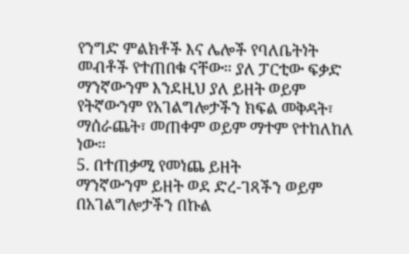የንግድ ምልክቶች እና ሌሎች የባለቤትነት መብቶች የተጠበቁ ናቸው። ያለ ፓርቲው ፍቃድ ማንኛውንም እንደዚህ ያለ ይዘት ወይም የትኛውንም የአገልግሎታችን ክፍል መቅዳት፣ ማሰራጨት፣ መጠቀም ወይም ማተም የተከለከለ ነው።
5. በተጠቃሚ የመነጨ ይዘት
ማንኛውንም ይዘት ወደ ድረ-ገጻችን ወይም በአገልግሎታችን በኩል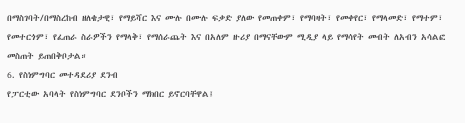በማስገባት/በማስረከብ ዘለቄታዊ፣ የማይሻር እና ሙሉ በሙሉ ፍቃድ ያለው የመጠቀም፣ የማባዛት፣ የመቀየር፣ የማላመድ፣ የማተም፣ የመተርጎም፣ የፈጠራ ስራዎችን የማላቅ፣ የማሰራጨት እና በአለም ዙሪያ በማናቸውም ሚዲያ ላይ የማሳየት መብት ለአብን አሳልፎ መስጠት ይጠበቅቦታል።
6. የስነምግባር መተዳደሪያ ደንብ
የፓርቲው አባላት የስነምግባር ደንቦችን ማክበር ይኖርባቸዋል፤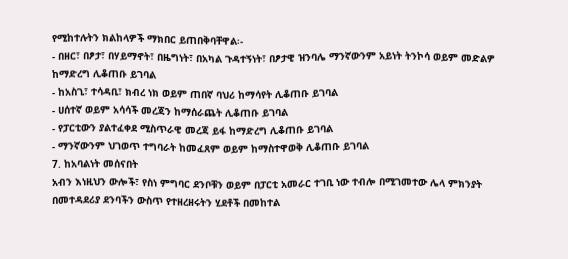የሚከተሉትን ክልከላዎች ማክበር ይጠበቅባቸዋል፡-
- በዘር፣ በፆታ፣ በሃይማኖት፣ በዜግነት፣ በአካል ጉዳተኝነት፣ በፆታዊ ዝንባሌ ማንኛውንም አይነት ትንኮሳ ወይም መድልዎ ከማድረግ ሊቆጠቡ ይገባል
- ከአስጊ፣ ተሳዳቢ፣ ክብረ ነክ ወይም ጠበኛ ባህሪ ከማሳየት ሊቆጠቡ ይገባል
- ሀሰተኛ ወይም አሳሳች መረጃን ከማሰራጨት ሊቆጠቡ ይገባል
- የፓርቲውን ያልተፈቀደ ሚስጥራዊ መረጃ ይፋ ከማድረግ ሊቆጠቡ ይገባል
- ማንኛውንም ህገወጥ ተግባራት ከመፈጸም ወይም ከማስተዋወቅ ሊቆጠቡ ይገባል
7. ከአባልነት መሰናበት
አብን እነዚህን ውሎች፣ የስነ ምግባር ደንቦቹን ወይም በፓርቲ አመራር ተገቢ ነው ተብሎ በሚገመተው ሌላ ምክንያት በመተዳደሪያ ደንባችን ውስጥ የተዘረዘሩትን ሂደቶች በመከተል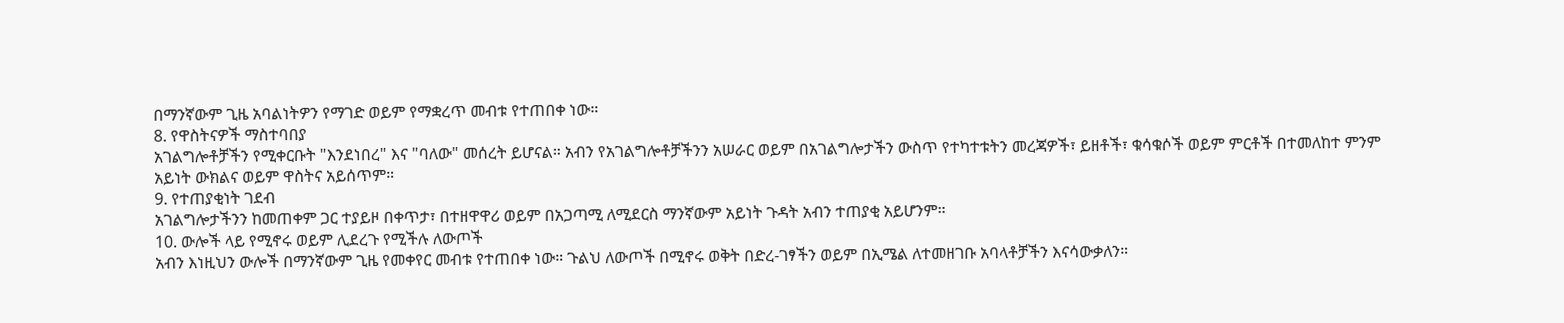በማንኛውም ጊዜ አባልነትዎን የማገድ ወይም የማቋረጥ መብቱ የተጠበቀ ነው።
8. የዋስትናዎች ማስተባበያ
አገልግሎቶቻችን የሚቀርቡት "እንደነበረ" እና "ባለው" መሰረት ይሆናል። አብን የአገልግሎቶቻችንን አሠራር ወይም በአገልግሎታችን ውስጥ የተካተቱትን መረጃዎች፣ ይዘቶች፣ ቁሳቁሶች ወይም ምርቶች በተመለከተ ምንም አይነት ውክልና ወይም ዋስትና አይሰጥም።
9. የተጠያቂነት ገደብ
አገልግሎታችንን ከመጠቀም ጋር ተያይዞ በቀጥታ፣ በተዘዋዋሪ ወይም በአጋጣሚ ለሚደርስ ማንኛውም አይነት ጉዳት አብን ተጠያቂ አይሆንም።
10. ውሎች ላይ የሚኖሩ ወይም ሊደረጉ የሚችሉ ለውጦች
አብን እነዚህን ውሎች በማንኛውም ጊዜ የመቀየር መብቱ የተጠበቀ ነው። ጉልህ ለውጦች በሚኖሩ ወቅት በድረ-ገፃችን ወይም በኢሜል ለተመዘገቡ አባላቶቻችን እናሳውቃለን።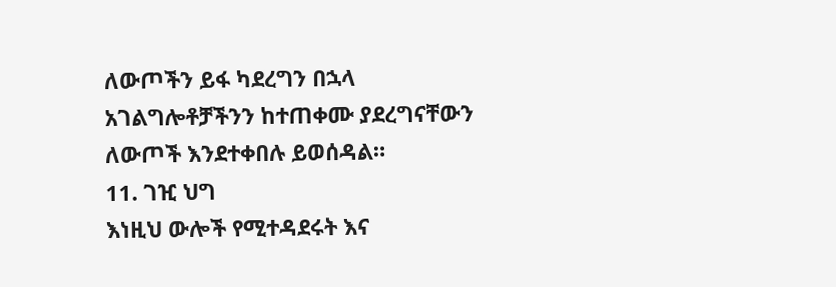ለውጦችን ይፋ ካደረግን በኋላ አገልግሎቶቻችንን ከተጠቀሙ ያደረግናቸውን ለውጦች እንደተቀበሉ ይወሰዳል።
11. ገዢ ህግ
እነዚህ ውሎች የሚተዳደሩት እና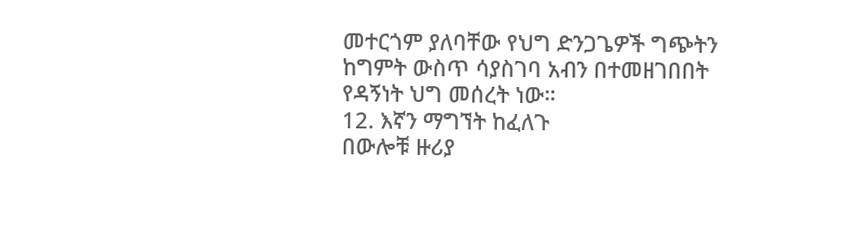መተርጎም ያለባቸው የህግ ድንጋጌዎች ግጭትን ከግምት ውስጥ ሳያስገባ አብን በተመዘገበበት የዳኝነት ህግ መሰረት ነው።
12. እኛን ማግኘት ከፈለጉ
በውሎቹ ዙሪያ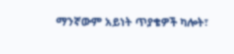ማንኛውም አይነት ጥያቄዎች ካሎት፣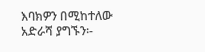እባክዎን በሚከተለው አድራሻ ያግኙን፡-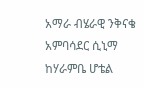አማራ ብሄራዊ ንቅናቄ
አምባሳደር ሲኒማ ከሃራምቤ ሆቴል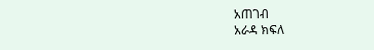አጠገብ
አራዳ ክፍለ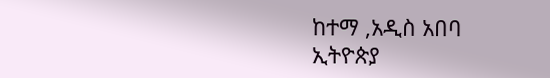ከተማ ,አዲስ አበባ
ኢትዮጵያ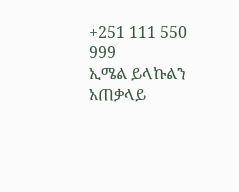+251 111 550 999
ኢሜል ይላኩልን
አጠቃላይ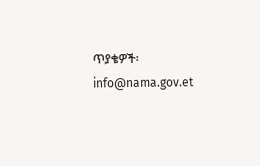ጥያቄዎች፡
info@nama.gov.et